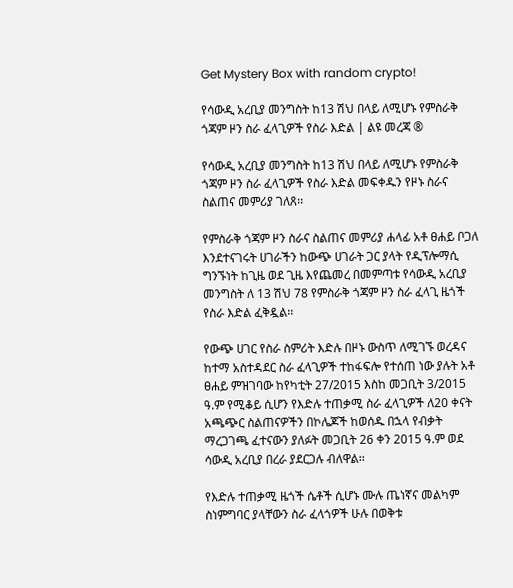Get Mystery Box with random crypto!

የሳውዲ አረቢያ መንግስት ከ13 ሽህ በላይ ለሚሆኑ የምስራቅ ጎጃም ዞን ስራ ፈላጊዎች የስራ እድል | ልዩ መረጃ ®

የሳውዲ አረቢያ መንግስት ከ13 ሽህ በላይ ለሚሆኑ የምስራቅ ጎጃም ዞን ስራ ፈላጊዎች የስራ እድል መፍቀዱን የዞኑ ስራና ስልጠና መምሪያ ገለጸ፡፡

የምስራቅ ጎጃም ዞን ስራና ስልጠና መምሪያ ሐላፊ አቶ ፀሐይ ቦጋለ እንደተናገሩት ሀገራችን ከውጭ ሀገራት ጋር ያላት የዲፕሎማሲ ግንኙነት ከጊዜ ወደ ጊዜ እየጨመረ በመምጣቱ የሳውዲ አረቢያ መንግስት ለ 13 ሽህ 78 የምስራቅ ጎጃም ዞን ስራ ፈላጊ ዜጎች የስራ እድል ፈቅዷል፡፡

የውጭ ሀገር የስራ ስምሪት እድሉ በዞኑ ውስጥ ለሚገኙ ወረዳና ከተማ አስተዳደር ስራ ፈላጊዎች ተከፋፍሎ የተሰጠ ነው ያሉት አቶ ፀሐይ ምዝገባው ከየካቲት 27/2015 እስከ መጋቢት 3/2015 ዓ.ም የሚቆይ ሲሆን የእድሉ ተጠቃሚ ስራ ፈላጊዎች ለ20 ቀናት አጫጭር ስልጠናዎችን በኮሌጆች ከወሰዱ በኋላ የብቃት ማረጋገጫ ፈተናውን ያለፉት መጋቢት 26 ቀን 2015 ዓ.ም ወደ ሳውዲ አረቢያ በረራ ያደርጋሉ ብለዋል፡፡

የእድሉ ተጠቃሚ ዜጎች ሴቶች ሲሆኑ ሙሉ ጤነኛና መልካም ስነምግባር ያላቸውን ስራ ፈላጎዎች ሁሉ በወቅቱ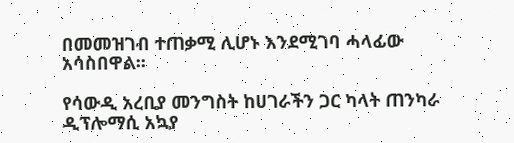በመመዝገብ ተጠቃሚ ሊሆኑ እንደሚገባ ሓላፊው አሳስበዋል፡፡

የሳውዲ አረቢያ መንግስት ከሀገራችን ጋር ካላት ጠንካራ ዲፕሎማሲ አኳያ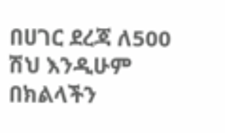በሀገር ደረጃ ለ500 ሽህ እንዲሁም በክልላችን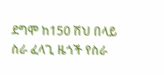ደግሞ ከ150 ሽህ በላይ ስራ ፈላጊ ዜጎች የስራ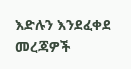እድሉን እንደፈቀደ መረጃዎች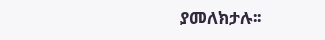ያመለክታሉ፡፡